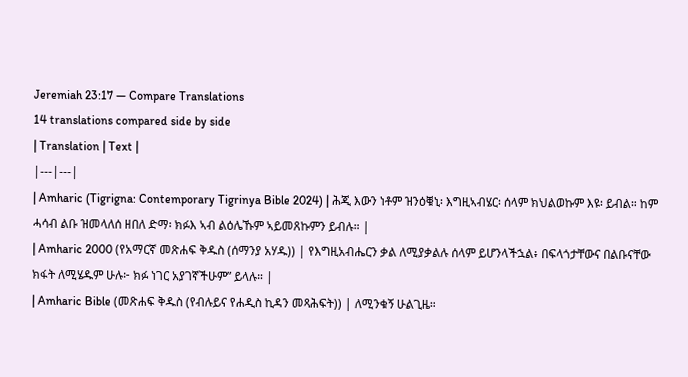Jeremiah 23:17 — Compare Translations
14 translations compared side by side
| Translation | Text |
|---|---|
| Amharic (Tigrigna: Contemporary Tigrinya Bible 2024) | ሕጂ እውን ነቶም ዝንዕቑኒ፡ እግዚኣብሄር፡ ሰላም ክህልወኩም እዩ፡ ይብል። ከም ሓሳብ ልቡ ዝመላለሰ ዘበለ ድማ፡ ክፉእ ኣብ ልዕሌኹም ኣይመጸኩምን ይብሉ። |
| Amharic 2000 (የአማርኛ መጽሐፍ ቅዱስ (ሰማንያ አሃዱ)) | የእግዚአብሔርን ቃል ለሚያቃልሉ ሰላም ይሆንላችኋል፥ በፍላጎታቸውና በልቡናቸው ክፋት ለሚሄዱም ሁሉ፦ ክፉ ነገር አያገኛችሁም” ይላሉ። |
| Amharic Bible (መጽሐፍ ቅዱስ (የብሉይና የሐዲስ ኪዳን መጻሕፍት)) | ለሚንቁኝ ሁልጊዜ።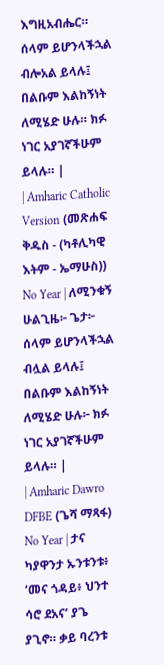እግዚአብሔር። ሰላም ይሆንላችኋል ብሎአል ይላሉ፤ በልቡም እልከኝነት ለሚሄድ ሁሉ። ክፉ ነገር አያገኛችሁም ይላሉ። |
| Amharic Catholic Version (መጽሐፍ ቅዱስ - (ካቶሊካዊ እትም - ኤማሁስ)) No Year | ለሚንቁኝ ሁልጊዜ፦ ጌታ፦ ሰላም ይሆንላችኋል ብሏል ይላሉ፤ በልቡም እልከኝነት ለሚሄድ ሁሉ፦ ክፉ ነገር አያገኛችሁም ይላሉ። |
| Amharic Dawro DFBE (ጌሻ ማጻፋ) No Year | ታና ካያዋንታ ኡንቱንቱ፥ ‘መና ጎዳይ፥ ህንተ ሳሮ ደአና’ ያጌ ያጊኖ። ቃይ ባረንቱ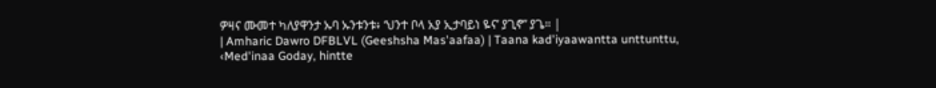ዎዛና ሙመተ ካለያዋንታ ኡባ ኡንቱንቱ፥ ‘ህንተ ቦላ አያ ኢታባይነ ዬና’ ያጊኖ” ያጌ። |
| Amharic Dawro DFBLVL (Geeshsha Mas'aafaa) | Taana kad'iyaawantta unttunttu, ‹Med'inaa Goday, hintte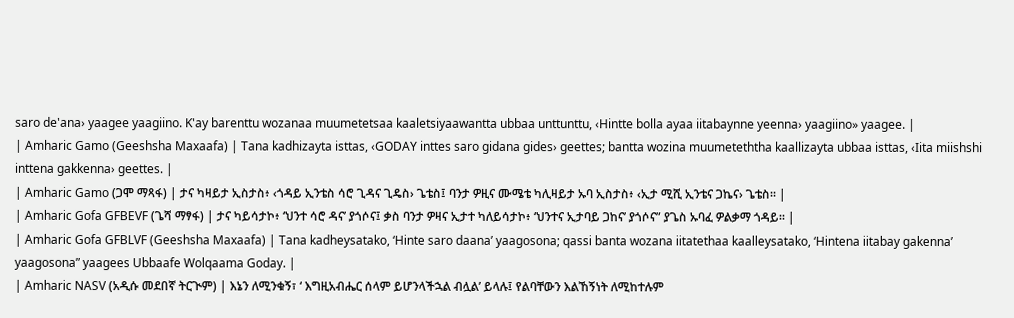saro de'ana› yaagee yaagiino. K'ay barenttu wozanaa muumetetsaa kaaletsiyaawantta ubbaa unttunttu, ‹Hintte bolla ayaa iitabaynne yeenna› yaagiino» yaagee. |
| Amharic Gamo (Geeshsha Maxaafa) | Tana kadhizayta isttas, ‹GODAY inttes saro gidana gides› geettes; bantta wozina muumeteththa kaallizayta ubbaa isttas, ‹Iita miishshi inttena gakkenna› geettes. |
| Amharic Gamo (ጋሞ ማጻፋ) | ታና ካዛይታ ኢስታስ፥ ‹ጎዳይ ኢንቴስ ሳሮ ጊዳና ጊዴስ› ጌቴስ፤ ባንታ ዎዚና ሙሜቴ ካሊዛይታ ኡባ ኢስታስ፥ ‹ኢታ ሚሺ ኢንቴና ጋኬና› ጌቴስ። |
| Amharic Gofa GFBEVF (ጌሻ ማፃፋ) | ታና ካይሳታኮ፥ ‘ህንተ ሳሮ ዳና’ ያጎሶና፤ ቃስ ባንታ ዎዛና ኢታተ ካለይሳታኮ፥ ‘ህንተና ኢታባይ ጋከና’ ያጎሶና” ያጌስ ኡባፈ ዎልቃማ ጎዳይ። |
| Amharic Gofa GFBLVF (Geeshsha Maxaafa) | Tana kadheysatako, ‘Hinte saro daana’ yaagosona; qassi banta wozana iitatethaa kaalleysatako, ‘Hintena iitabay gakenna’ yaagosona” yaagees Ubbaafe Wolqaama Goday. |
| Amharic NASV (አዲሱ መደበኛ ትርጒም) | እኔን ለሚንቁኝ፣ ‘ እግዚአብሔር ሰላም ይሆንላችኋል ብሏል’ ይላሉ፤ የልባቸውን እልኸኝነት ለሚከተሉም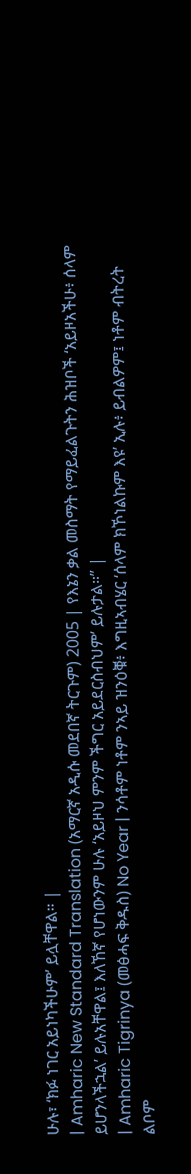ሁሉ፣ ‘ክፉ ነገር አይነካችሁም’ ይሏቸዋል። |
| Amharic New Standard Translation (አማርኛ አዲሱ መደበኛ ትርጉም) 2005 | የእኔን ቃል መስማት የማይፈልጉትን ሕዝቦች ‘አይዞአችሁ፥ ሰላም ይሆንላችኋል’ ይሉአቸዋል፤ እለኸኛ የሆነውንም ሁሉ ‘አይዞህ ምንም ችግር አይደርስብህም’ ይሉታል።” |
| Amharic Tigrinya (መፅሓፍ ቅዱስ) No Year | ንሳቶም ነቶም ንኣይ ዝንዕቑ፥ እግዚኣብሄር ‘ሰላም ክኾነልኩም እዩ’ ኢሉ፥ ይብልዎም፤ ነቶም ብትረት ልቦም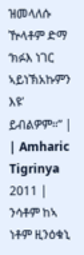ዝመላለሱ ዅላቶም ድማ ‘ክፉእ ነገር ኣይነኽአኩምን እዩ’ ይብልዎም።” |
| Amharic Tigrinya 2011 | ንሳቶም ከኣ ነቶም ዚንዕቁኒ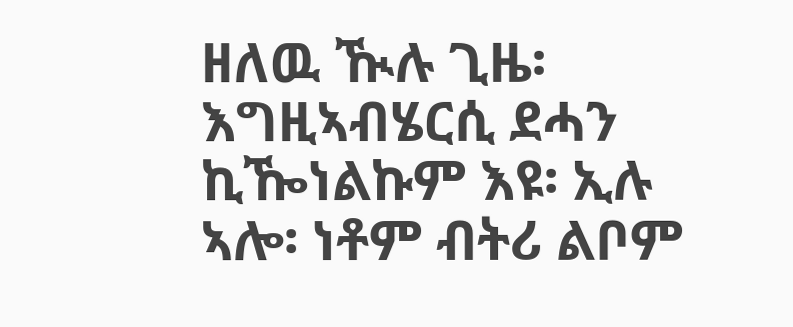ዘለዉ ዂሉ ጊዜ፡ እግዚኣብሄርሲ ደሓን ኪዀነልኩም እዩ፡ ኢሉ ኣሎ፡ ነቶም ብትሪ ልቦም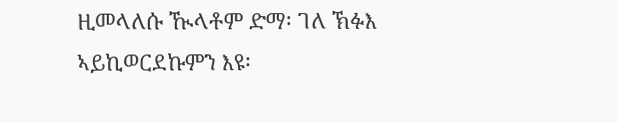ዚመላለሱ ዂላቶም ድማ፡ ገለ ኽፉእ ኣይኪወርደኩምን እዩ፡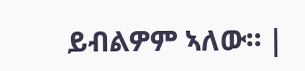ይብልዎም ኣለው። |